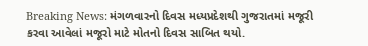Breaking News: મંગળવારનો દિવસ મધ્યપ્રદેશથી ગુજરાતમાં મજૂરી કરવા આવેલાં મજૂરો માટે મોતનો દિવસ સાબિત થયો.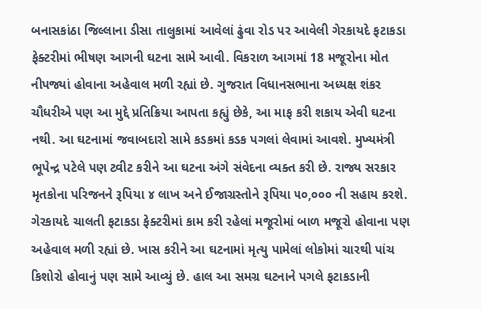બનાસકાંઠા જિલ્લાના ડીસા તાલુકામાં આવેલાં ઢુંવા રોડ પર આવેલી ગેરકાયદે ફટાકડા ફેક્ટરીમાં ભીષણ આગની ઘટના સામે આવી. વિકરાળ આગમાં 18 મજૂરોના મોત નીપજ્યાં હોવાના અહેવાલ મળી રહ્યાં છે. ગુજરાત વિધાનસભાના અધ્યક્ષ શંકર ચૌધરીએ પણ આ મુદ્દે પ્રતિક્રિયા આપતા કહ્યું છેકે, આ માફ કરી શકાય એવી ઘટના નથી. આ ઘટનામાં જવાબદારો સામે કડકમાં કડક પગલાં લેવામાં આવશે. મુખ્યમંત્રી ભૂપેન્દ્ર પટેલે પણ ટ્વીટ કરીને આ ઘટના અંગે સંવેદના વ્યક્ત કરી છે. રાજ્ય સરકાર મૃતકોના પરિજનને રૂપિયા ૪ લાખ અને ઈજાગ્રસ્તોને રૂપિયા ૫૦,૦૦૦ ની સહાય કરશે.
ગેરકાયદે ચાલતી ફટાકડા ફેક્ટરીમાં કામ કરી રહેલાં મજૂરોમાં બાળ મજૂરો હોવાના પણ અહેવાલ મળી રહ્યાં છે. ખાસ કરીને આ ઘટનામાં મૃત્યુ પામેલાં લોકોમાં ચારથી પાંચ કિશોરો હોવાનું પણ સામે આવ્યું છે. હાલ આ સમગ્ર ઘટનાને પગલે ફટાકડાની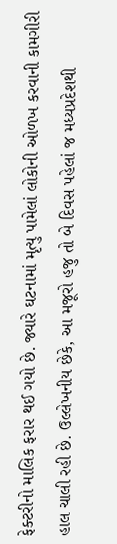ફેક્ટરીનો માલિક ફરાર થઈ ગયો છે. જ્યારે ઘટનામાં મૃત્યુ પામેલાં લોકોની ઓળખ કરવાની કામગીરી હાલ ચાલી રહી છે. ઉલ્લેખનીય છેકે, આ મજૂરો હજુ તો બે દિવસ પહેલાં જ મધ્યપ્રદેશથી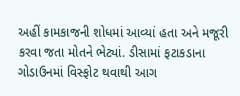અહીં કામકાજની શોધમાં આવ્યાં હતા અને મજૂરી કરવા જતા મોતને ભેટ્યાં. ડીસામાં ફટાકડાના ગોડાઉનમાં વિસ્ફોટ થવાથી આગ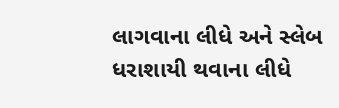લાગવાના લીધે અને સ્લેબ ધરાશાયી થવાના લીધે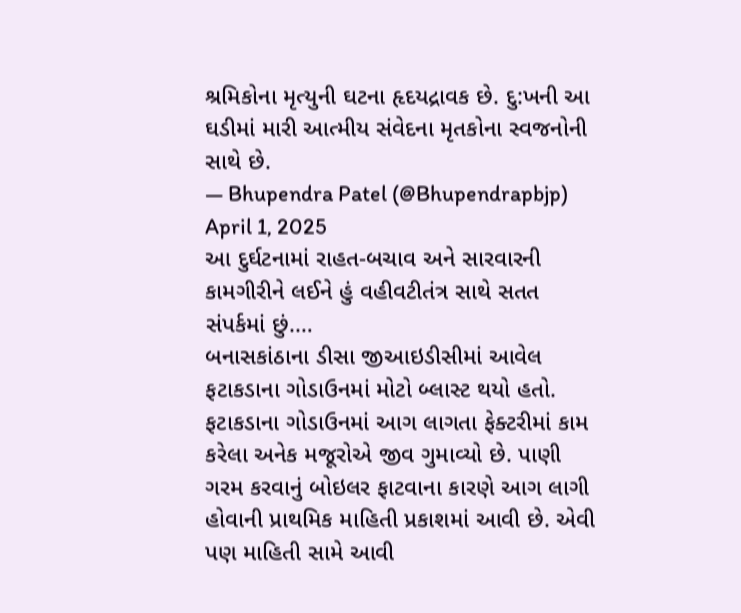શ્રમિકોના મૃત્યુની ઘટના હૃદયદ્રાવક છે. દુ:ખની આ ઘડીમાં મારી આત્મીય સંવેદના મૃતકોના સ્વજનોની સાથે છે.
— Bhupendra Patel (@Bhupendrapbjp) April 1, 2025
આ દુર્ઘટનામાં રાહત-બચાવ અને સારવારની કામગીરીને લઈને હું વહીવટીતંત્ર સાથે સતત સંપર્કમાં છું.…
બનાસકાંઠાના ડીસા જીઆઇડીસીમાં આવેલ ફટાકડાના ગોડાઉનમાં મોટો બ્લાસ્ટ થયો હતો. ફટાકડાના ગોડાઉનમાં આગ લાગતા ફેક્ટરીમાં કામ કરેલા અનેક મજૂરોએ જીવ ગુમાવ્યો છે. પાણી ગરમ કરવાનું બોઇલર ફાટવાના કારણે આગ લાગી હોવાની પ્રાથમિક માહિતી પ્રકાશમાં આવી છે. એવી પણ માહિતી સામે આવી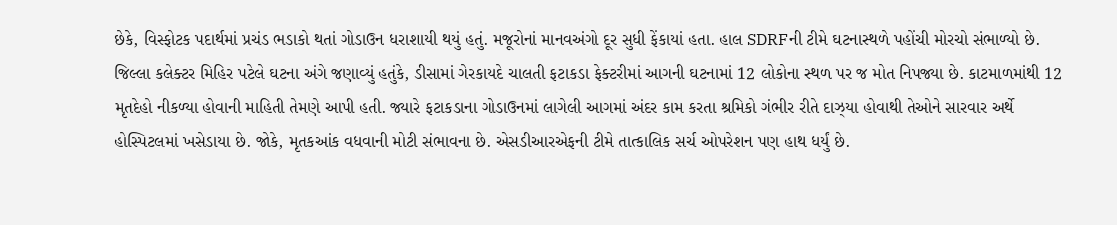છેકે, વિસ્ફોટક પદાર્થમાં પ્રચંડ ભડાકો થતાં ગોડાઉન ધરાશાયી થયું હતું. મજૂરોનાં માનવઅંગો દૂર સુધી ફેંકાયાં હતા. હાલ SDRFની ટીમે ઘટનાસ્થળે પહોંચી મોરચો સંભાળ્યો છે.
જિલ્લા કલેક્ટર મિહિર પટેલે ઘટના અંગે જણાવ્યું હતુંકે, ડીસામાં ગેરકાયદે ચાલતી ફટાકડા ફેક્ટરીમાં આગની ઘટનામાં 12 લોકોના સ્થળ પર જ મોત નિપજ્યા છે. કાટમાળમાંથી 12 મૃતદેહો નીકળ્યા હોવાની માહિતી તેમણે આપી હતી. જ્યારે ફટાકડાના ગોડાઉનમાં લાગેલી આગમાં અંદર કામ કરતા શ્રમિકો ગંભીર રીતે દાઝ્યા હોવાથી તેઓને સારવાર અર્થે હોસ્પિટલમાં ખસેડાયા છે. જોકે, મૃતકઆંક વધવાની મોટી સંભાવના છે. એસડીઆરએફની ટીમે તાત્કાલિક સર્ચ ઓપરેશન પણ હાથ ધર્યું છે.